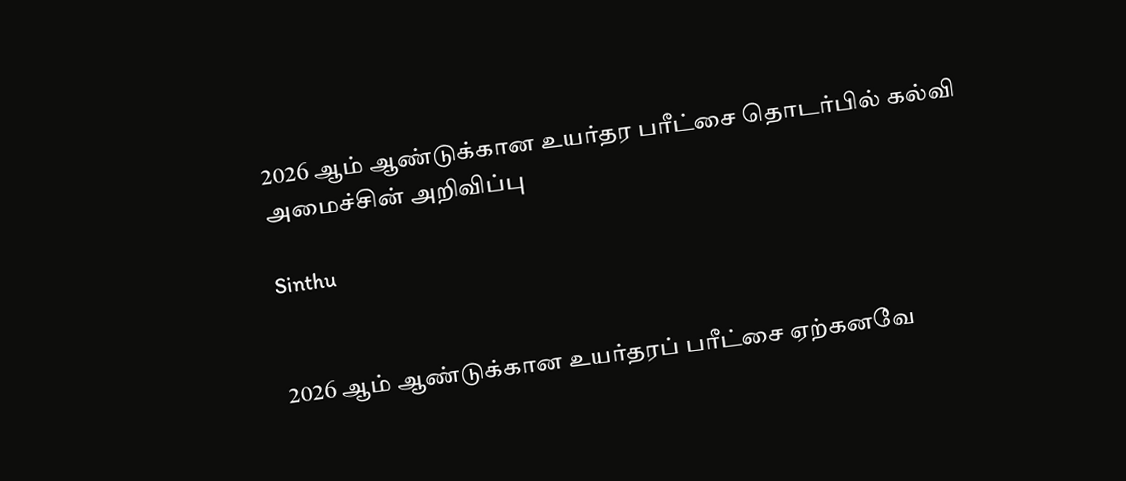2026 ஆம் ஆண்டுக்கான உயர்தர பரீட்சை தொடர்பில் கல்வி அமைச்சின் அறிவிப்பு

Sinthu


2026 ஆம் ஆண்டுக்கான உயர்தரப் பரீட்சை ஏற்கனவே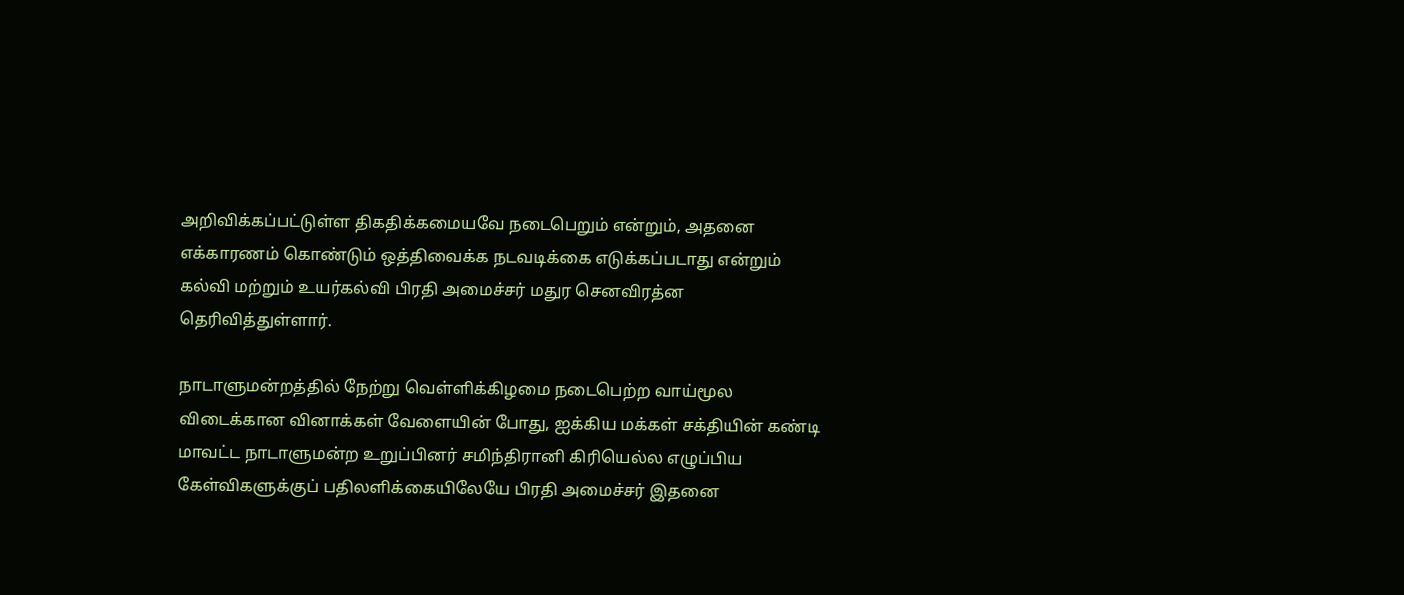அறிவிக்கப்பட்டுள்ள திகதிக்கமையவே நடைபெறும் என்றும், அதனை எக்காரணம் கொண்டும் ஒத்திவைக்க நடவடிக்கை எடுக்கப்படாது என்றும் கல்வி மற்றும் உயர்கல்வி பிரதி அமைச்சர் மதுர செனவிரத்ன தெரிவித்துள்ளார்.

நாடாளுமன்றத்தில் நேற்று வெள்ளிக்கிழமை நடைபெற்ற வாய்மூல விடைக்கான வினாக்கள் வேளையின் போது, ஐக்கிய மக்கள் சக்தியின் கண்டி மாவட்ட நாடாளுமன்ற உறுப்பினர் சமிந்திரானி கிரியெல்ல எழுப்பிய கேள்விகளுக்குப் பதிலளிக்கையிலேயே பிரதி அமைச்சர் இதனை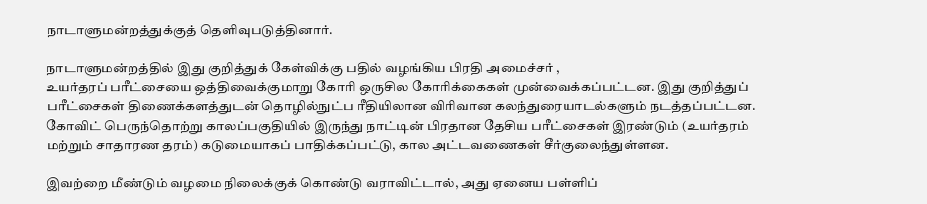நாடாளுமன்றத்துக்குத் தெளிவுபடுத்தினார்.

நாடாளுமன்றத்தில் இது குறித்துக் கேள்விக்கு பதில் வழங்கிய பிரதி அமைச்சர் ,
உயர்தரப் பரீட்சையை ஒத்திவைக்குமாறு கோரி ஒருசில கோரிக்கைகள் முன்வைக்கப்பட்டன. இது குறித்துப் பரீட்சைகள் திணைக்களத்துடன் தொழில்நுட்ப ரீதியிலான விரிவான கலந்துரையாடல்களும் நடத்தப்பட்டன.
கோவிட் பெருந்தொற்று காலப்பகுதியில் இருந்து நாட்டின் பிரதான தேசிய பரீட்சைகள் இரண்டும் (உயர்தரம் மற்றும் சாதாரண தரம்) கடுமையாகப் பாதிக்கப்பட்டு, கால அட்டவணைகள் சீர்குலைந்துள்ளன.

இவற்றை மீண்டும் வழமை நிலைக்குக் கொண்டு வராவிட்டால், அது ஏனைய பள்ளிப்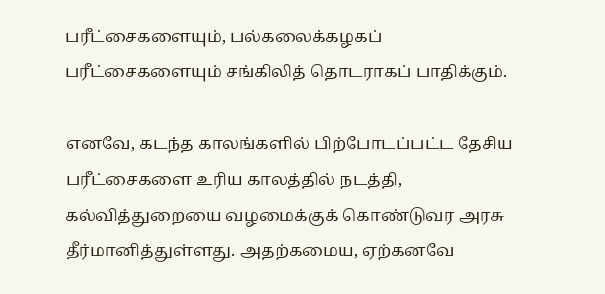பரீட்சைகளையும், பல்கலைக்கழகப் பரீட்சைகளையும் சங்கிலித் தொடராகப் பாதிக்கும்.

எனவே, கடந்த காலங்களில் பிற்போடப்பட்ட தேசிய பரீட்சைகளை உரிய காலத்தில் நடத்தி, கல்வித்துறையை வழமைக்குக் கொண்டுவர அரசு தீர்மானித்துள்ளது. அதற்கமைய, ஏற்கனவே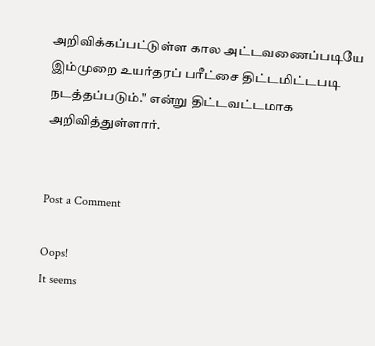அறிவிக்கப்பட்டுள்ள கால அட்டவணைப்படியே இம்முறை உயர்தரப் பரீட்சை திட்டமிட்டபடி நடத்தப்படும்." என்று திட்டவட்டமாக அறிவித்துள்ளார்.


Post a Comment

Oops!
It seems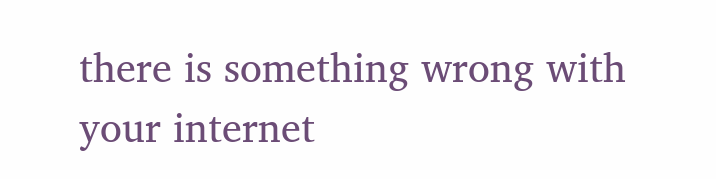there is something wrong with your internet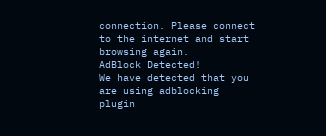connection. Please connect to the internet and start browsing again.
AdBlock Detected!
We have detected that you are using adblocking plugin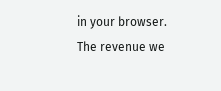in your browser.
The revenue we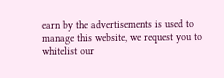earn by the advertisements is used to manage this website, we request you to whitelist our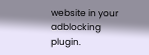website in your adblocking plugin.